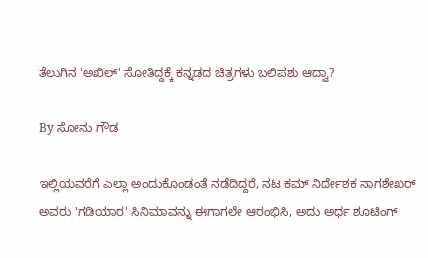ತೆಲುಗಿನ 'ಅಖಿಲ್' ಸೋತಿದ್ದಕ್ಕೆ ಕನ್ನಡದ ಚಿತ್ರಗಳು ಬಲಿಪಶು ಆದ್ವಾ?

By ಸೋನು ಗೌಡ

ಇಲ್ಲಿಯವರೆಗೆ ಎಲ್ಲಾ ಅಂದುಕೊಂಡಂತೆ ನಡೆದಿದ್ದರೆ, ನಟ ಕಮ್ ನಿರ್ದೇಶಕ ನಾಗಶೇಖರ್ ಅವರು 'ಗಡಿಯಾರ' ಸಿನಿಮಾವನ್ನು ಈಗಾಗಲೇ ಆರಂಭಿಸಿ, ಅದು ಅರ್ಧ ಶೂಟಿಂಗ್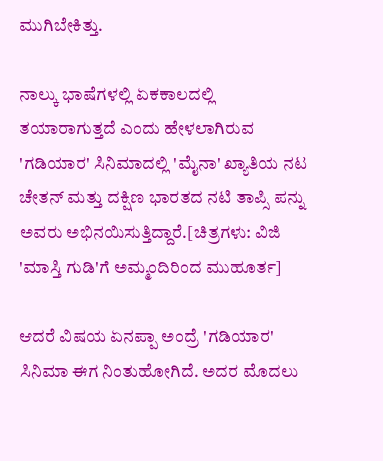ಮುಗಿಬೇಕಿತ್ತು.

ನಾಲ್ಕು ಭಾಷೆಗಳಲ್ಲಿ ಏಕಕಾಲದಲ್ಲಿ ತಯಾರಾಗುತ್ತದೆ ಎಂದು ಹೇಳಲಾಗಿರುವ 'ಗಡಿಯಾರ' ಸಿನಿಮಾದಲ್ಲಿ 'ಮೈನಾ' ಖ್ಯಾತಿಯ ನಟ ಚೇತನ್ ಮತ್ತು ದಕ್ಷಿಣ ಭಾರತದ ನಟಿ ತಾಪ್ಸಿ ಪನ್ನು ಅವರು ಅಭಿನಯಿಸುತ್ತಿದ್ದಾರೆ.[ಚಿತ್ರಗಳು: ವಿಜಿ 'ಮಾಸ್ತಿ ಗುಡಿ'ಗೆ ಅಮ್ಮಂದಿರಿಂದ ಮುಹೂರ್ತ]

ಆದರೆ ವಿಷಯ ಏನಪ್ಪಾ ಅಂದ್ರೆ 'ಗಡಿಯಾರ' ಸಿನಿಮಾ ಈಗ ನಿಂತುಹೋಗಿದೆ. ಅದರ ಮೊದಲು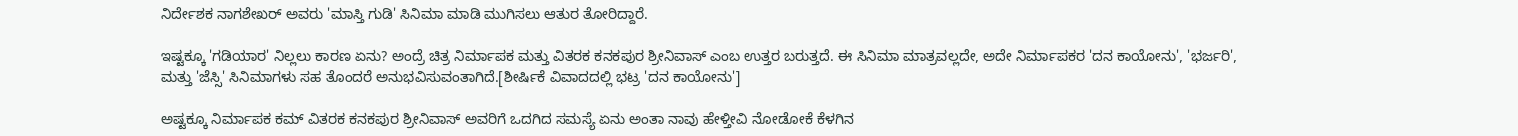ನಿರ್ದೇಶಕ ನಾಗಶೇಖರ್ ಅವರು 'ಮಾಸ್ತಿ ಗುಡಿ' ಸಿನಿಮಾ ಮಾಡಿ ಮುಗಿಸಲು ಆತುರ ತೋರಿದ್ದಾರೆ.

ಇಷ್ಟಕ್ಕೂ 'ಗಡಿಯಾರ' ನಿಲ್ಲಲು ಕಾರಣ ಏನು? ಅಂದ್ರೆ ಚಿತ್ರ ನಿರ್ಮಾಪಕ ಮತ್ತು ವಿತರಕ ಕನಕಪುರ ಶ್ರೀನಿವಾಸ್ ಎಂಬ ಉತ್ತರ ಬರುತ್ತದೆ. ಈ ಸಿನಿಮಾ ಮಾತ್ರವಲ್ಲದೇ, ಅದೇ ನಿರ್ಮಾಪಕರ 'ದನ ಕಾಯೋನು', 'ಭರ್ಜರಿ', ಮತ್ತು 'ಜೆಸ್ಸಿ' ಸಿನಿಮಾಗಳು ಸಹ ತೊಂದರೆ ಅನುಭವಿಸುವಂತಾಗಿದೆ.[ಶೀರ್ಷಿಕೆ ವಿವಾದದಲ್ಲಿ ಭಟ್ರ 'ದನ ಕಾಯೋನು']

ಅಷ್ಟಕ್ಕೂ ನಿರ್ಮಾಪಕ ಕಮ್ ವಿತರಕ ಕನಕಪುರ ಶ್ರೀನಿವಾಸ್ ಅವರಿಗೆ ಒದಗಿದ ಸಮಸ್ಯೆ ಏನು ಅಂತಾ ನಾವು ಹೇಳ್ತೀವಿ ನೋಡೋಕೆ ಕೆಳಗಿನ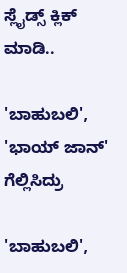ಸ್ಲೈಡ್ಸ್ ಕ್ಲಿಕ್ ಮಾಡಿ..

'ಬಾಹುಬಲಿ', 'ಭಾಯ್ ಜಾನ್' ಗೆಲ್ಲಿಸಿದ್ರು

'ಬಾಹುಬಲಿ',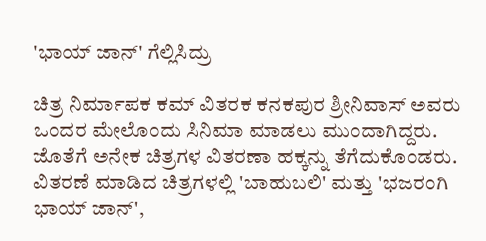'ಭಾಯ್ ಜಾನ್' ಗೆಲ್ಲಿಸಿದ್ರು

ಚಿತ್ರ ನಿರ್ಮಾಪಕ ಕಮ್ ವಿತರಕ ಕನಕಪುರ ಶ್ರೀನಿವಾಸ್ ಅವರು ಒಂದರ ಮೇಲೊಂದು ಸಿನಿಮಾ ಮಾಡಲು ಮುಂದಾಗಿದ್ದರು. ಜೊತೆಗೆ ಅನೇಕ ಚಿತ್ರಗಳ ವಿತರಣಾ ಹಕ್ಕನ್ನು ತೆಗೆದುಕೊಂಡರು. ವಿತರಣೆ ಮಾಡಿದ ಚಿತ್ರಗಳಲ್ಲಿ 'ಬಾಹುಬಲಿ' ಮತ್ತು 'ಭಜರಂಗಿ ಭಾಯ್ ಜಾನ್',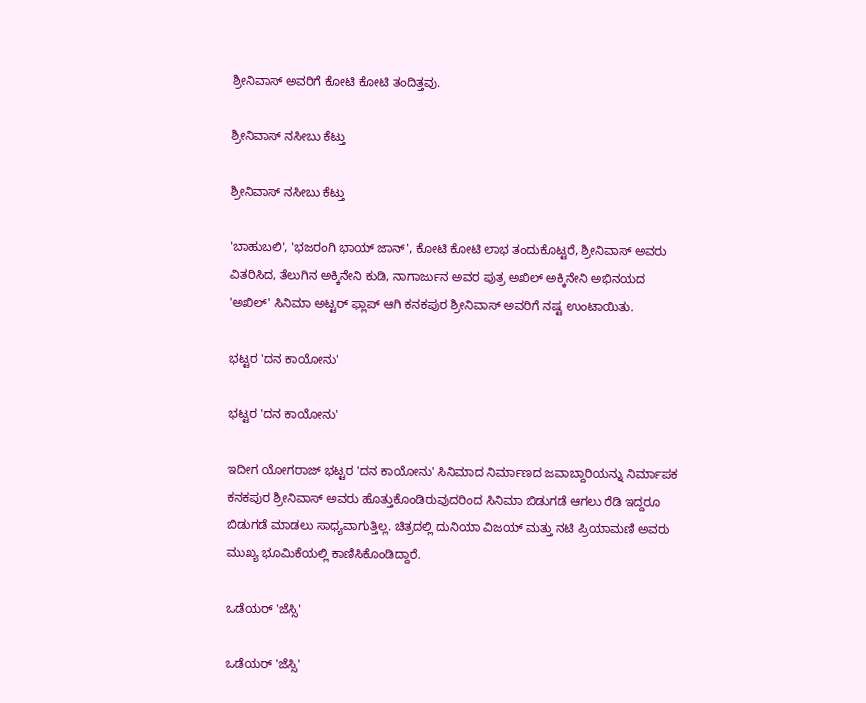ಶ್ರೀನಿವಾಸ್ ಅವರಿಗೆ ಕೋಟಿ ಕೋಟಿ ತಂದಿತ್ತವು.

ಶ್ರೀನಿವಾಸ್ ನಸೀಬು ಕೆಟ್ತು

ಶ್ರೀನಿವಾಸ್ ನಸೀಬು ಕೆಟ್ತು

'ಬಾಹುಬಲಿ', 'ಭಜರಂಗಿ ಭಾಯ್ ಜಾನ್', ಕೋಟಿ ಕೋಟಿ ಲಾಭ ತಂದುಕೊಟ್ಟರೆ, ಶ್ರೀನಿವಾಸ್ ಅವರು ವಿತರಿಸಿದ, ತೆಲುಗಿನ ಅಕ್ಕಿನೇನಿ ಕುಡಿ, ನಾಗಾರ್ಜುನ ಅವರ ಪುತ್ರ ಅಖಿಲ್ ಅಕ್ಕಿನೇನಿ ಅಭಿನಯದ 'ಅಖಿಲ್' ಸಿನಿಮಾ ಅಟ್ಟರ್ ಫ್ಲಾಪ್ ಆಗಿ ಕನಕಪುರ ಶ್ರೀನಿವಾಸ್ ಅವರಿಗೆ ನಷ್ಟ ಉಂಟಾಯಿತು.

ಭಟ್ಟರ 'ದನ ಕಾಯೋನು'

ಭಟ್ಟರ 'ದನ ಕಾಯೋನು'

ಇದೀಗ ಯೋಗರಾಜ್ ಭಟ್ಟರ 'ದನ ಕಾಯೋನು' ಸಿನಿಮಾದ ನಿರ್ಮಾಣದ ಜವಾಬ್ದಾರಿಯನ್ನು ನಿರ್ಮಾಪಕ ಕನಕಪುರ ಶ್ರೀನಿವಾಸ್ ಅವರು ಹೊತ್ತುಕೊಂಡಿರುವುದರಿಂದ ಸಿನಿಮಾ ಬಿಡುಗಡೆ ಆಗಲು ರೆಡಿ ಇದ್ದರೂ ಬಿಡುಗಡೆ ಮಾಡಲು ಸಾಧ್ಯವಾಗುತ್ತಿಲ್ಲ. ಚಿತ್ರದಲ್ಲಿ ದುನಿಯಾ ವಿಜಯ್ ಮತ್ತು ನಟಿ ಪ್ರಿಯಾಮಣಿ ಅವರು ಮುಖ್ಯ ಭೂಮಿಕೆಯಲ್ಲಿ ಕಾಣಿಸಿಕೊಂಡಿದ್ದಾರೆ.

ಒಡೆಯರ್ 'ಜೆಸ್ಸಿ'

ಒಡೆಯರ್ 'ಜೆಸ್ಸಿ'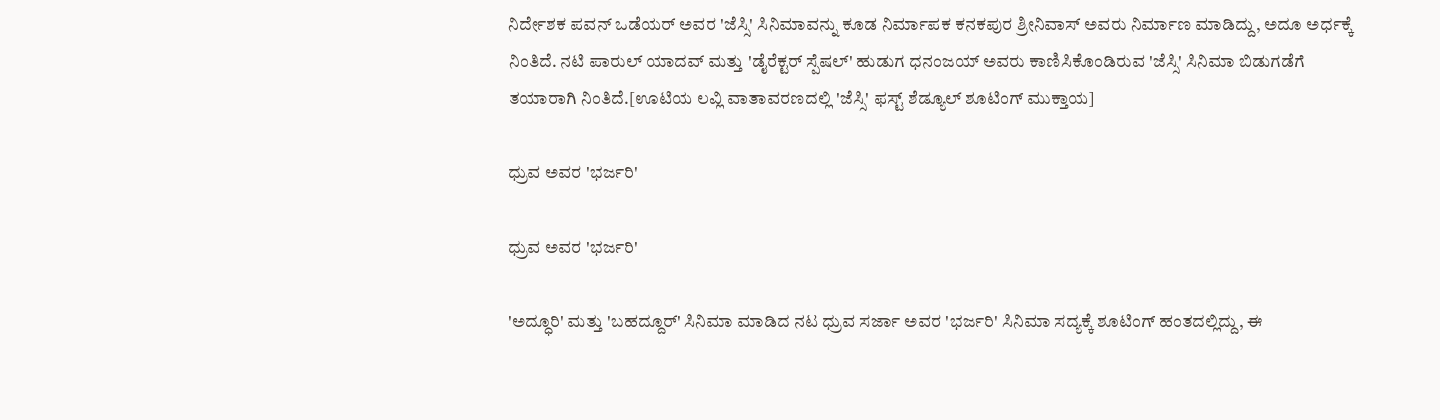ನಿರ್ದೇಶಕ ಪವನ್ ಒಡೆಯರ್ ಅವರ 'ಜೆಸ್ಸಿ' ಸಿನಿಮಾವನ್ನು ಕೂಡ ನಿರ್ಮಾಪಕ ಕನಕಪುರ ಶ್ರೀನಿವಾಸ್ ಅವರು ನಿರ್ಮಾಣ ಮಾಡಿದ್ದು, ಅದೂ ಅರ್ಧಕ್ಕೆ ನಿಂತಿದೆ. ನಟಿ ಪಾರುಲ್ ಯಾದವ್ ಮತ್ತು 'ಡೈರೆಕ್ಟರ್ ಸ್ಪೆಷಲ್' ಹುಡುಗ ಧನಂಜಯ್ ಅವರು ಕಾಣಿಸಿಕೊಂಡಿರುವ 'ಜೆಸ್ಸಿ' ಸಿನಿಮಾ ಬಿಡುಗಡೆಗೆ ತಯಾರಾಗಿ ನಿಂತಿದೆ.[ಊಟಿಯ ಲವ್ಲಿ ವಾತಾವರಣದಲ್ಲಿ 'ಜೆಸ್ಸಿ' ಫಸ್ಟ್ ಶೆಡ್ಯೂಲ್ ಶೂಟಿಂಗ್ ಮುಕ್ತಾಯ]

ಧ್ರುವ ಅವರ 'ಭರ್ಜರಿ'

ಧ್ರುವ ಅವರ 'ಭರ್ಜರಿ'

'ಅದ್ಧೂರಿ' ಮತ್ತು 'ಬಹದ್ದೂರ್' ಸಿನಿಮಾ ಮಾಡಿದ ನಟ ಧ್ರುವ ಸರ್ಜಾ ಅವರ 'ಭರ್ಜರಿ' ಸಿನಿಮಾ ಸದ್ಯಕ್ಕೆ ಶೂಟಿಂಗ್ ಹಂತದಲ್ಲಿದ್ದು, ಈ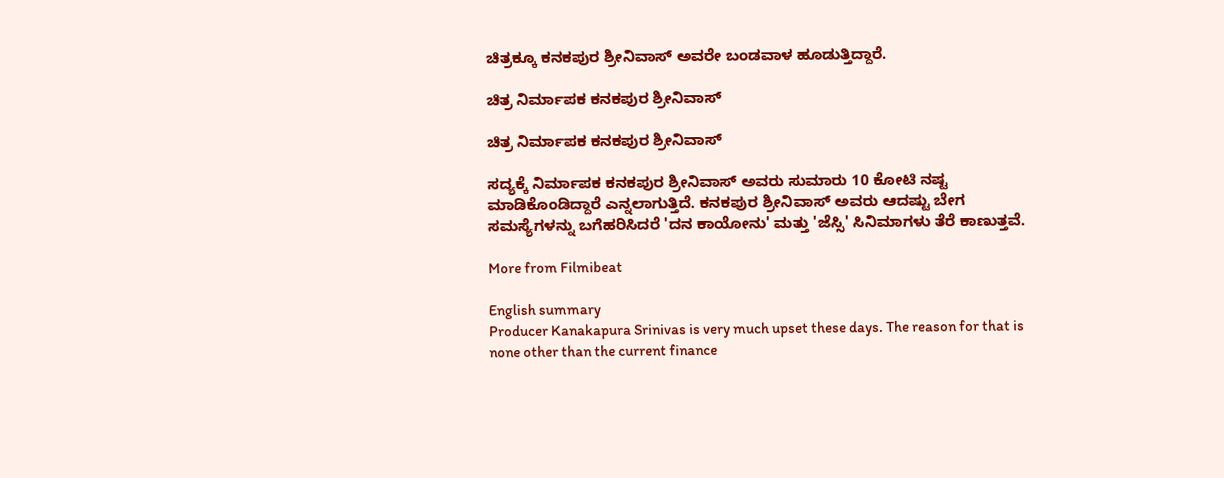ಚಿತ್ರಕ್ಕೂ ಕನಕಪುರ ಶ್ರೀನಿವಾಸ್ ಅವರೇ ಬಂಡವಾಳ ಹೂಡುತ್ತಿದ್ದಾರೆ.

ಚಿತ್ರ ನಿರ್ಮಾಪಕ ಕನಕಪುರ ಶ್ರೀನಿವಾಸ್

ಚಿತ್ರ ನಿರ್ಮಾಪಕ ಕನಕಪುರ ಶ್ರೀನಿವಾಸ್

ಸದ್ಯಕ್ಕೆ ನಿರ್ಮಾಪಕ ಕನಕಪುರ ಶ್ರೀನಿವಾಸ್ ಅವರು ಸುಮಾರು 10 ಕೋಟಿ ನಷ್ಟ ಮಾಡಿಕೊಂಡಿದ್ದಾರೆ ಎನ್ನಲಾಗುತ್ತಿದೆ. ಕನಕಪುರ ಶ್ರೀನಿವಾಸ್ ಅವರು ಆದಷ್ಟು ಬೇಗ ಸಮಸ್ಯೆಗಳನ್ನು ಬಗೆಹರಿಸಿದರೆ 'ದನ ಕಾಯೋನು' ಮತ್ತು 'ಜೆಸ್ಸಿ' ಸಿನಿಮಾಗಳು ತೆರೆ ಕಾಣುತ್ತವೆ.

More from Filmibeat

English summary
Producer Kanakapura Srinivas is very much upset these days. The reason for that is none other than the current finance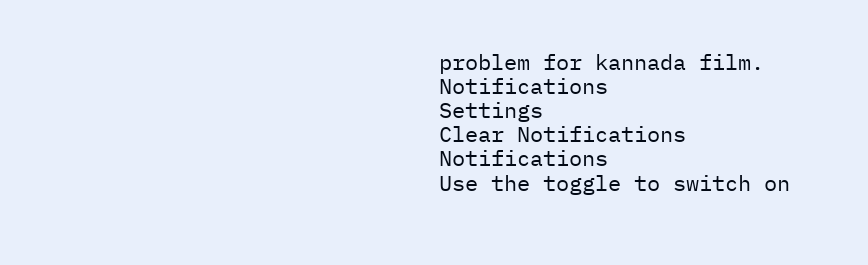problem for kannada film.
Notifications
Settings
Clear Notifications
Notifications
Use the toggle to switch on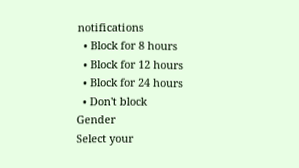notifications
  • Block for 8 hours
  • Block for 12 hours
  • Block for 24 hours
  • Don't block
Gender
Select your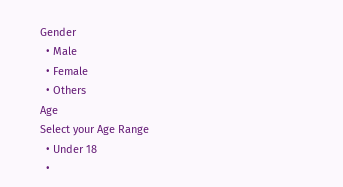Gender
  • Male
  • Female
  • Others
Age
Select your Age Range
  • Under 18
  •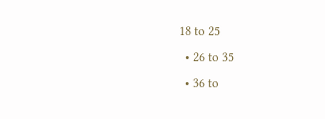18 to 25
  • 26 to 35
  • 36 to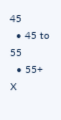45
  • 45 to 55
  • 55+
X